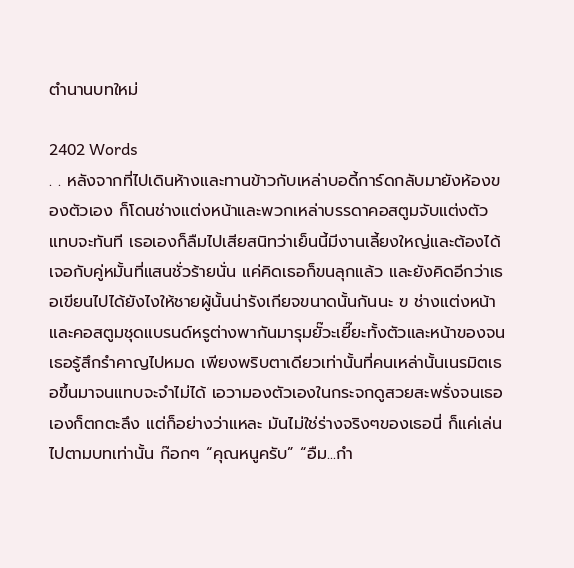ตำนานบทใหม่

2402 Words
. . หลังจากที่ไปเดินห้างและทานข้าวกับเหล่าบอดี้การ์ดกลับมายังห้องของตัวเอง ก็โดนช่างแต่งหน้าและพวกเหล่าบรรดาคอสตูมจับแต่งตัวแทบจะทันที เธอเองก็ลืมไปเสียสนิทว่าเย็นนี้มีงานเลี้ยงใหญ่และต้องได้เจอกับคู่หมั้นที่แสนชั่วร้ายนั่น แค่คิดเธอก็ขนลุกแล้ว และยังคิดอีกว่าเธอเขียนไปได้ยังไงให้ชายผู้นั้นน่ารังเกียจขนาดนั้นกันนะ ฃ ช่างแต่งหน้าและคอสตูมชุดแบรนด์หรูต่างพากันมารุมยั๊วะเยี๊ยะทั้งตัวและหน้าของจนเธอรู้สึกรำคาญไปหมด เพียงพริบตาเดียวเท่านั้นที่คนเหล่านั้นเนรมิตเธอขึ้นมาจนแทบจะจำไม่ได้ เอวามองตัวเองในกระจกดูสวยสะพรั่งจนเธอเองก็ตกตะลึง แต่ก็อย่างว่าแหละ มันไม่ใช่ร่างจริงๆของเธอนี่ ก็แค่เล่นไปตามบทเท่านั้น ก๊อกๆ “คุณหนูครับ” “อืม...กำ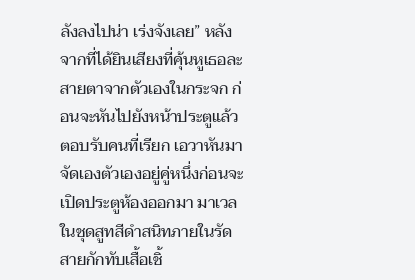ลังลงไปน่า เร่งจังเลย” หลังจากที่ได้ยินเสียงที่คุ้นหูเธอละสายตาจากตัวเองในกระจก ก่อนจะหันไปยังหน้าประตูแล้วตอบรับคนที่เรียก เอวาหันมาจัดเองตัวเองอยู่คู่หนึ่งก่อนจะเปิดประตูห้องออกมา มาเวลในชุดสูทสีดำสนิทภายในรัดสายกักทับเสื้อเชิ้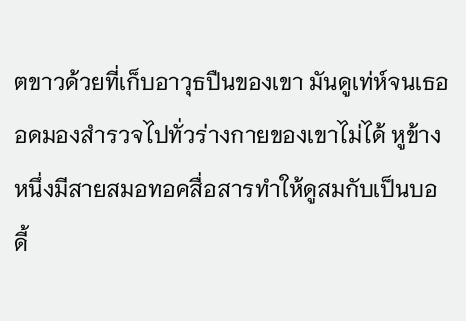ตขาวด้วยที่เก็บอาวุธปืนของเขา มันดูเท่ห์จนเธออดมองสำรวจไปทั่วร่างกายของเขาไม่ได้ หูข้างหนึ่งมีสายสมอทอคสื่อสารทำให้ดูสมกับเป็นบอดี้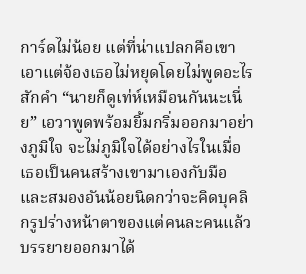การ์ดไม่น้อย แต่ที่น่าแปลกคือเขาเอาแต่จ้องเธอไม่หยุดโดยไม่พูดอะไรสักคำ “นายก็ดูเท่ห์เหมือนกันนะเนี่ย” เอวาพูดพร้อมยิ้มกริ่มออกมาอย่างภูมิใจ จะไม่ภูมิใจได้อย่างไรในเมื่อเธอเป็นคนสร้างเขามาเองกับมือ และสมองอันน้อยนิดกว่าจะคิดบุคลิกรูปร่างหน้าตาของแต่คนละคนแล้วบรรยายออกมาได้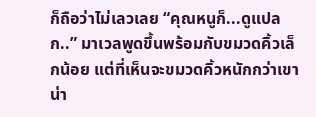ก็ถือว่าไม่เลวเลย “คุณหนูก็...ดูแปลก..” มาเวลพูดขึ้นพร้อมกับขมวดคิ้วเล็กน้อย แต่ที่เห็นจะขมวดคิ้วหนักกว่าเขาน่า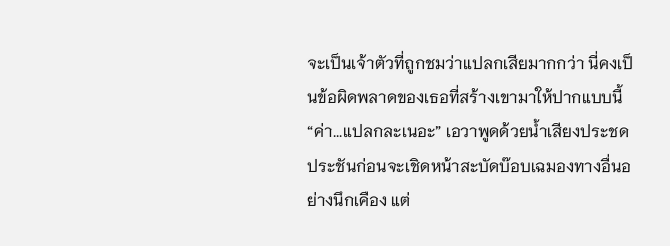จะเป็นเจ้าตัวที่ถูกชมว่าแปลกเสียมากกว่า นี่คงเป็นข้อผิดพลาดของเธอที่สร้างเขามาให้ปากแบบนี้ “ค่า...แปลกละเนอะ” เอวาพูดด้วยน้ำเสียงประชดประชันก่อนจะเชิดหน้าสะบัดบ๊อบเฉมองทางอื่นอย่างนึกเคือง แต่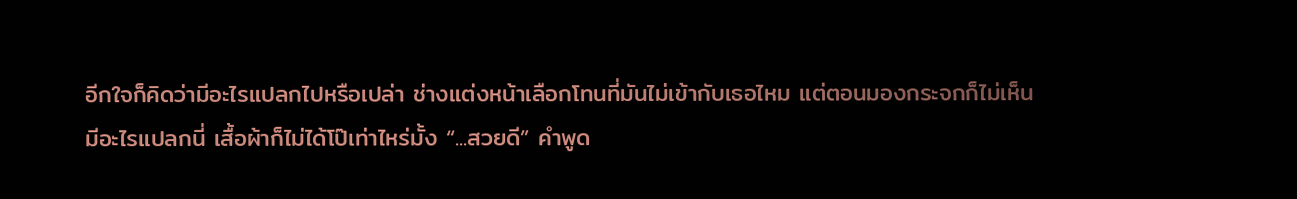อีกใจก็คิดว่ามีอะไรแปลกไปหรือเปล่า ช่างแต่งหน้าเลือกโทนที่มันไม่เข้ากับเธอไหม แต่ตอนมองกระจกก็ไม่เห็นมีอะไรแปลกนี่ เสื้อผ้าก็ไม่ได้โป๊เท่าไหร่มั้ง “...สวยดี” คำพูด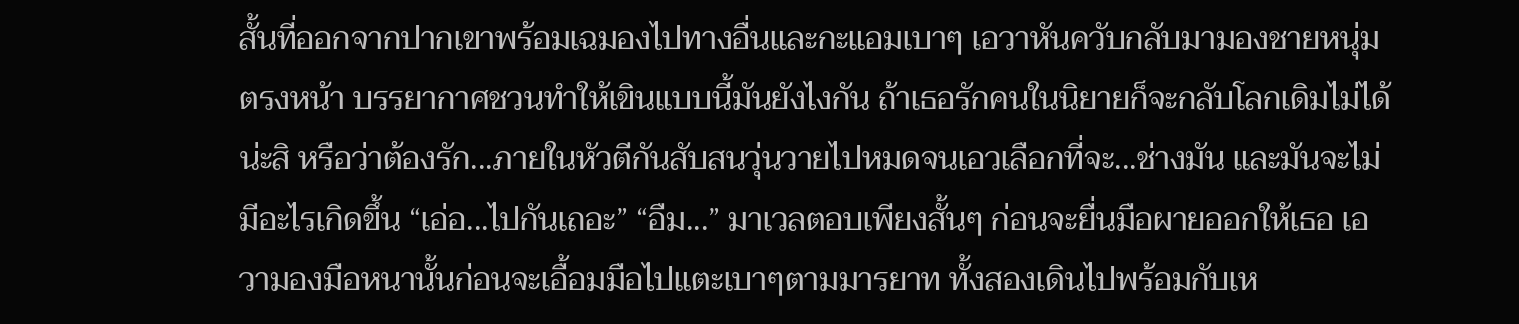สั้นที่ออกจากปากเขาพร้อมเฉมองไปทางอื่นและกะแอมเบาๆ เอวาหันควับกลับมามองชายหนุ่มตรงหน้า บรรยากาศชวนทำให้เขินแบบนี้มันยังไงกัน ถ้าเธอรักคนในนิยายก็จะกลับโลกเดิมไม่ได้น่ะสิ หรือว่าต้องรัก...ภายในหัวตีกันสับสนวุ่นวายไปหมดจนเอวเลือกที่จะ...ช่างมัน และมันจะไม่มีอะไรเกิดขึ้น “เอ่อ...ไปกันเถอะ” “อืม...” มาเวลตอบเพียงสั้นๆ ก่อนจะยื่นมือผายออกให้เธอ เอวามองมือหนานั้นก่อนจะเอื้อมมือไปแตะเบาๆตามมารยาท ทั้งสองเดินไปพร้อมกับเห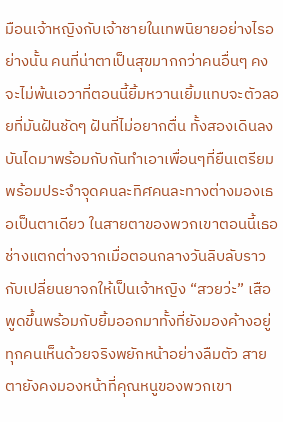มือนเจ้าหญิงกับเจ้าชายในเทพนิยายอย่างไรอย่างนั้น คนที่น่าตาเป็นสุขมากกว่าคนอื่นๆ คงจะไม่พ้นเอวาที่ตอนนี้ยิ้มหวานเยิ้มแทบจะตัวลอยที่มันฝันชัดๆ ฝันที่ไม่อยากตื่น ทั้งสองเดินลงบันไดมาพร้อมกับกันทำเอาเพื่อนๆที่ยืนเตรียมพร้อมประจำจุดคนละทิศคนละทางต่างมองเธอเป็นตาเดียว ในสายตาของพวกเขาตอนนี้เธอช่างแตกต่างจากเมื่อตอนกลางวันลิบลับราวกับเปลี่ยนยาจกให้เป็นเจ้าหญิง “สวยว่ะ” เสือพูดขึ้นพร้อมกับยิ้มออกมาทั้งที่ยังมองค้างอยู่ ทุกคนเห็นด้วยจริงพยักหน้าอย่างลืมตัว สายตายังคงมองหน้าที่คุณหนูของพวกเขา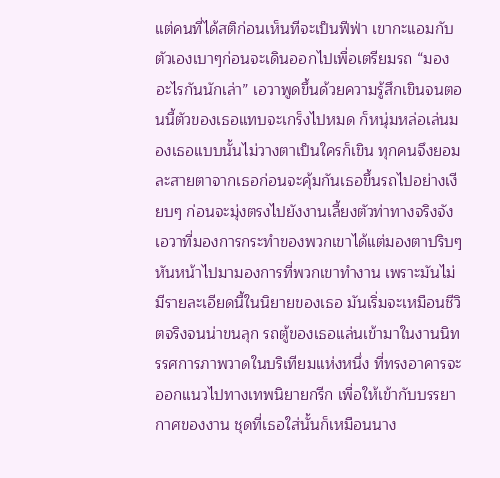แต่คนที่ได้สติก่อนเห็นทีจะเป็นฟีฟ่า เขากะแอมกับตัวเองเบาๆก่อนจะเดินออกไปเพื่อเตรียมรถ “มองอะไรกันนักเล่า” เอวาพูดขึ้นด้วยความรู้สึกเขินจนตอนนี้ตัวของเธอแทบจะเกร็งไปหมด ก็หนุ่มหล่อเล่นมองเธอแบบนั้นไม่วางตาเป็นใครก็เขิน ทุกคนจึงยอมละสายตาจากเธอก่อนจะคุ้มกันเธอขึ้นรถไปอย่างเงียบๆ ก่อนจะมุ่งตรงไปยังงานเลี้ยงตัวท่าทางจริงจัง เอวาที่มองการกระทำของพวกเขาได้แต่มองตาปริบๆ หันหน้าไปมามองการที่พวกเขาทำงาน เพราะมันไม่มีรายละเอียดนี้ในนิยายของเธอ มันเริ่มจะเหมือนชีวิตจริงจนน่าขนลุก รถตู้ของเธอแล่นเข้ามาในงานนิทรรศการภาพวาดในบริเทียมแห่งหนึ่ง ที่ทรงอาคารจะออกแนวไปทางเทพนิยายกรีก เพื่อให้เข้ากับบรรยากาศของงาน ชุดที่เธอใส่นั้นก็เหมือนนาง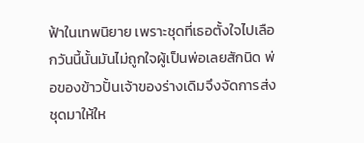ฟ้าในเทพนิยาย เพราะชุดที่เธอตั้งใจไปเลือกวันนี้นั้นมันไม่ถูกใจผู้เป็นพ่อเลยสักนิด พ่อของข้าวปั้นเจ้าของร่างเดิมจึงจัดการส่งชุดมาให้ให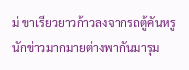ม่ ขาเรียวยาวก้าวลงจากรถตู้คันหรู นักข่าวมากมายต่างพากันมารุม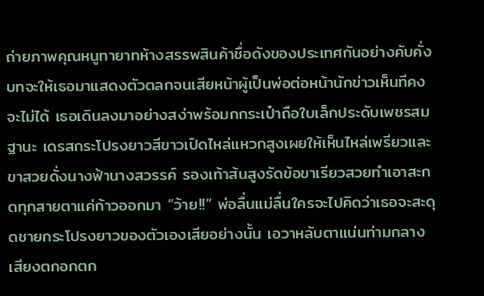ถ่ายภาพคุณหนูทายาทห้างสรรพสินค้าชื่อดังของประเทศกันอย่างคับคั่ง บทจะให้เธอมาแสดงตัวตลกจนเสียหน้าผู้เป็นพ่อต่อหน้านักข่าวเห็นทีคงจะไม่ได้ เธอเดินลงมาอย่างสง่าพร้อมกกระเป๋าถือใบเล็กประดับเพชรสมฐานะ เดรสกระโปรงยาวสีขาวเปิดไหล่แหวกสูงเผยให้เห็นไหล่เพรียวและขาสวยดั่งนางฟ้านางสวรรค์ รองเท้าส้นสูงรัดข้อขาเรียวสวยทำเอาสะกดทุกสายตาแค่ก้าวออกมา “ว้าย!!” พ่อลื่นแม่ลื่นใครจะไปคิดว่าเธอจะสะดุดชายกระโปรงยาวของตัวเองเสียอย่างนั้น เอวาหลับตาแน่นท่ามกลางเสียงตกอกตก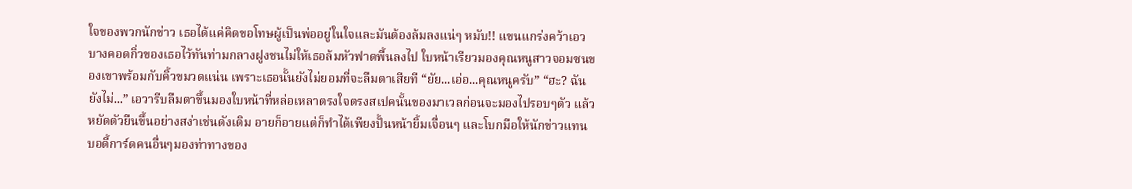ใจของพวกนักข่าว เธอได้แค่คิดขอโทษผู้เป็นพ่ออยู่ในใจและมันต้องล้มลงแน่ๆ หมับ!! แขนแกร่งคว้าเอวบางคอดกิ่วของเธอไว้ทันท่ามกลางฝูงชนไม่ให้เธอล้มหัวฟาดพื้นลงไป ใบหน้าเรียวมองคุณหนูสาวจอมซนของเขาพร้อมกับคิ้วขมวดแน่น เพราะเธอนั้นยังไม่ยอมที่จะลืมตาเสียที “ยัย...เอ่อ...คุณหนูครับ” “ฮะ? ฉันยังไม่...” เอวารีบลืมตาขึ้นมองใบหน้าที่หล่อเหลาตรงใจตรงสเปคนั้นของมาเวลก่อนจะมองไปรอบๆตัว แล้วหยัดตัวยืนขึ้นอย่างสง่าเช่นดังเดิม อายก็อายแต่ก็ทำได้เพียงปั้นหน้ายิ้มเจื่อนๆ และโบกมือให้นักข่าวแทน บอดี้การ์ดคนอื่นๆมองท่าทางของ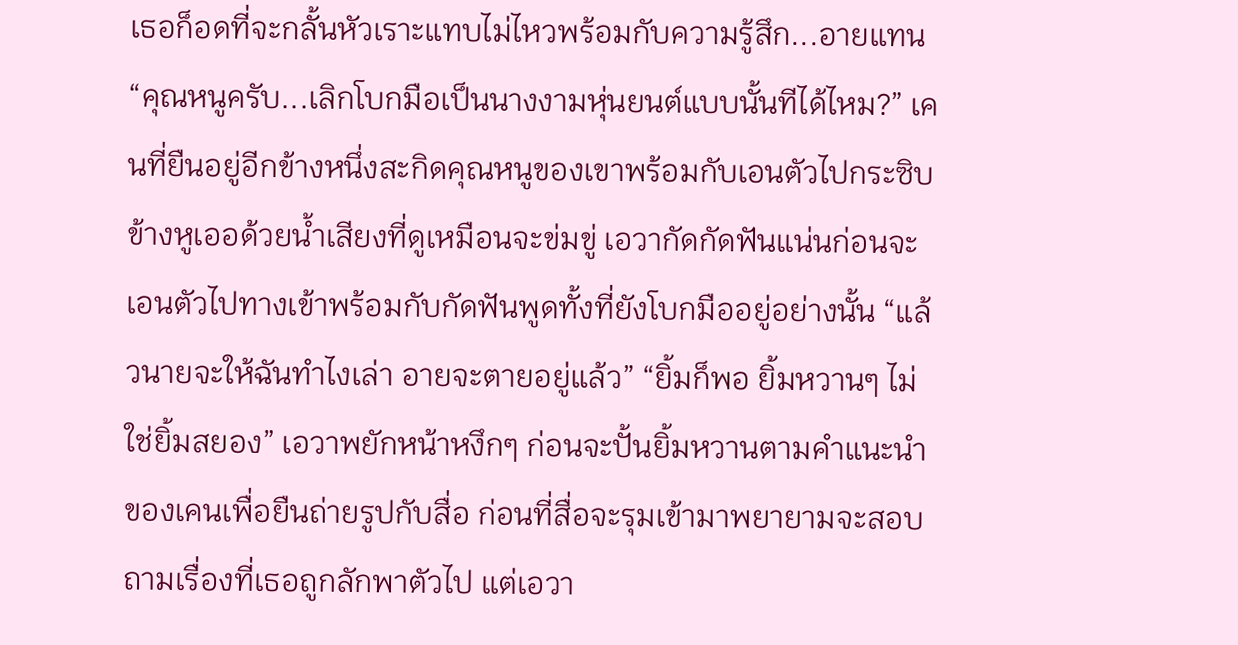เธอก็อดที่จะกลั้นหัวเราะแทบไม่ไหวพร้อมกับความรู้สึก...อายแทน “คุณหนูครับ...เลิกโบกมือเป็นนางงามหุ่นยนต์แบบนั้นทีได้ไหม?” เคนที่ยืนอยู่อีกข้างหนึ่งสะกิดคุณหนูของเขาพร้อมกับเอนตัวไปกระซิบข้างหูเออด้วยน้ำเสียงที่ดูเหมือนจะข่มขู่ เอวากัดกัดฟันแน่นก่อนจะเอนตัวไปทางเข้าพร้อมกับกัดฟันพูดทั้งที่ยังโบกมืออยู่อย่างนั้น “แล้วนายจะให้ฉันทำไงเล่า อายจะตายอยู่แล้ว” “ยิ้มก็พอ ยิ้มหวานๆ ไม่ใช่ยิ้มสยอง” เอวาพยักหน้าหงึกๆ ก่อนจะปั้นยิ้มหวานตามคำแนะนำของเคนเพื่อยืนถ่ายรูปกับสื่อ ก่อนที่สื่อจะรุมเข้ามาพยายามจะสอบถามเรื่องที่เธอถูกลักพาตัวไป แต่เอวา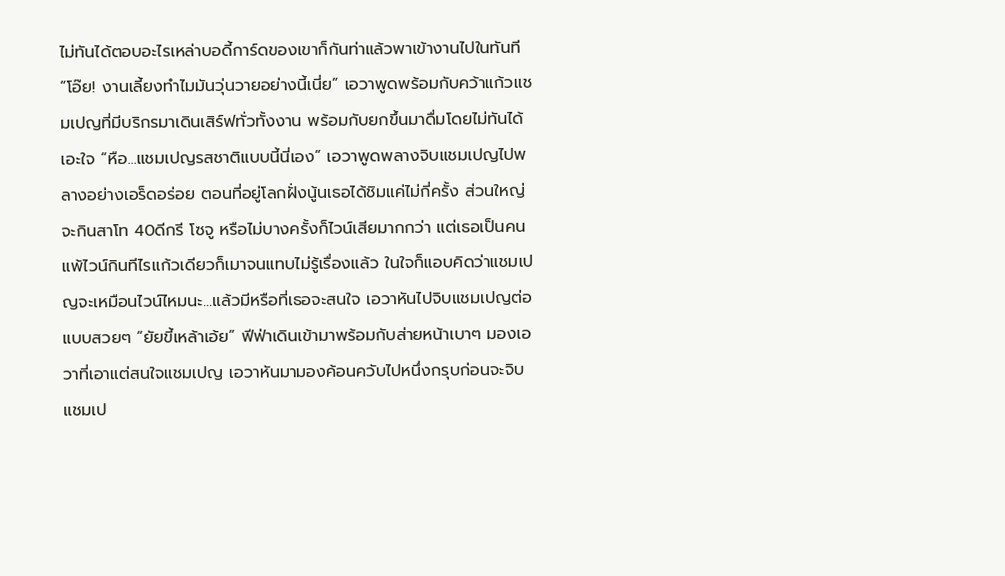ไม่ทันได้ตอบอะไรเหล่าบอดี้การ์ดของเขาก็กันท่าแล้วพาเข้างานไปในทันที “โอ๊ย! งานเลี้ยงทำไมมันวุ่นวายอย่างนี้เนี่ย” เอวาพูดพร้อมกับคว้าแก้วแชมเปญที่มีบริกรมาเดินเสิร์ฟทั่วทั้งงาน พร้อมกับยกขึ้นมาดื่มโดยไม่ทันได้เอะใจ “หือ...แชมเปญรสชาติแบบนี้นี่เอง” เอวาพูดพลางจิบแชมเปญไปพลางอย่างเอร็ดอร่อย ตอนที่อยู่โลกฝั่งนู้นเธอได้ชิมแค่ไม่กี่ครั้ง ส่วนใหญ่จะกินสาโท 40ดีกรี โซจู หรือไม่บางครั้งก็ไวน์เสียมากกว่า แต่เธอเป็นคนแพ้ไวน์กินทีไรแก้วเดียวก็เมาจนแทบไม่รู้เรื่องแล้ว ในใจก็แอบคิดว่าแชมเปญจะเหมือนไวน์ไหมนะ...แล้วมีหรือที่เธอจะสนใจ เอวาหันไปจิบแชมเปญต่อแบบสวยๆ “ยัยขี้เหล้าเอ้ย” ฟีฟ่าเดินเข้ามาพร้อมกับส่ายหน้าเบาๆ มองเอวาที่เอาแต่สนใจแชมเปญ เอวาหันมามองค้อนควับไปหนึ่งกรุบก่อนจะจิบแชมเป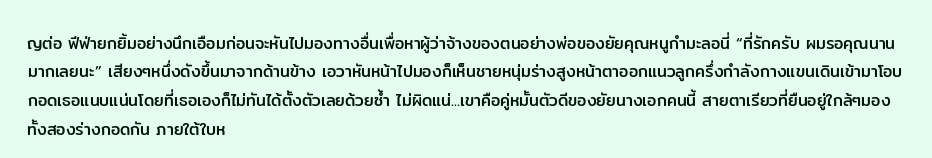ญต่อ ฟีฟ่ายกยิ้มอย่างนึกเอือมก่อนจะหันไปมองทางอื่นเพื่อหาผู้ว่าจ้างของตนอย่างพ่อของยัยคุณหนูกำมะลอนี่ “ที่รักครับ ผมรอคุณนานมากเลยนะ” เสียงๆหนึ่งดังขึ้นมาจากด้านข้าง เอวาหันหน้าไปมองก็เห็นชายหนุ่มร่างสูงหน้าตาออกแนวลูกครึ่งกำลังกางแขนเดินเข้ามาโอบกอดเธอแนบแน่นโดยที่เธอเองก็ไม่ทันได้ตั้งตัวเลยด้วยซ้ำ ไม่ผิดแน่...เขาคือคู่หมั้นตัวดีของยัยนางเอกคนนี้ สายตาเรียวที่ยืนอยู่ใกล้ๆมองทั้งสองร่างกอดกัน ภายใต้ใบห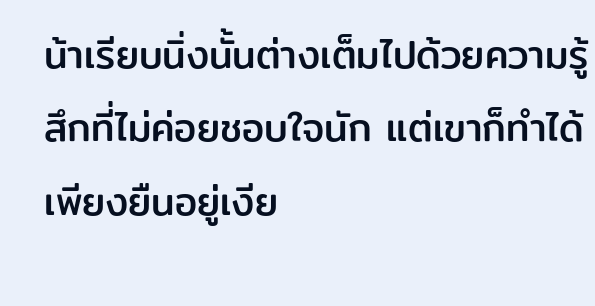น้าเรียบนิ่งนั้นต่างเต็มไปด้วยความรู้สึกที่ไม่ค่อยชอบใจนัก แต่เขาก็ทำได้เพียงยืนอยู่เงีย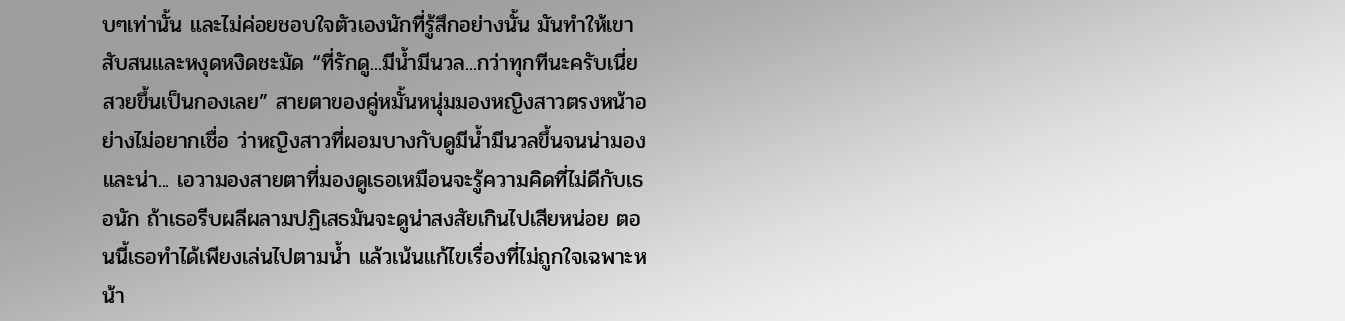บๆเท่านั้น และไม่ค่อยชอบใจตัวเองนักที่รู้สึกอย่างนั้น มันทำให้เขาสับสนและหงุดหงิดชะมัด “ที่รักดู...มีน้ำมีนวล...กว่าทุกทีนะครับเนี่ย สวยขึ้นเป็นกองเลย” สายตาของคู่หมั้นหนุ่มมองหญิงสาวตรงหน้าอย่างไม่อยากเชื่อ ว่าหญิงสาวที่ผอมบางกับดูมีน้ำมีนวลขึ้นจนน่ามองและน่า... เอวามองสายตาที่มองดูเธอเหมือนจะรู้ความคิดที่ไม่ดีกับเธอนัก ถ้าเธอรีบผลีผลามปฏิเสธมันจะดูน่าสงสัยเกินไปเสียหน่อย ตอนนี้เธอทำได้เพียงเล่นไปตามน้ำ แล้วเน้นแก้ไขเรื่องที่ไม่ถูกใจเฉพาะหน้า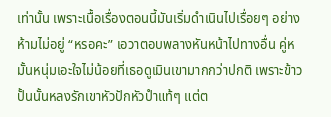เท่านั้น เพราะเนื้อเรื่องตอนนี้มันเริ่มดำเนินไปเรื่อยๆ อย่างห้ามไม่อยู่ “หรอคะ” เอวาตอบพลางหันหน้าไปทางอื่น คู่หมั้นหนุ่มเอะใจไม่น้อยที่เธอดูเมินเขามากกว่าปกติ เพราะข้าวปั้นนั้นหลงรักเขาหัวปักหัวปำแท้ๆ แต่ต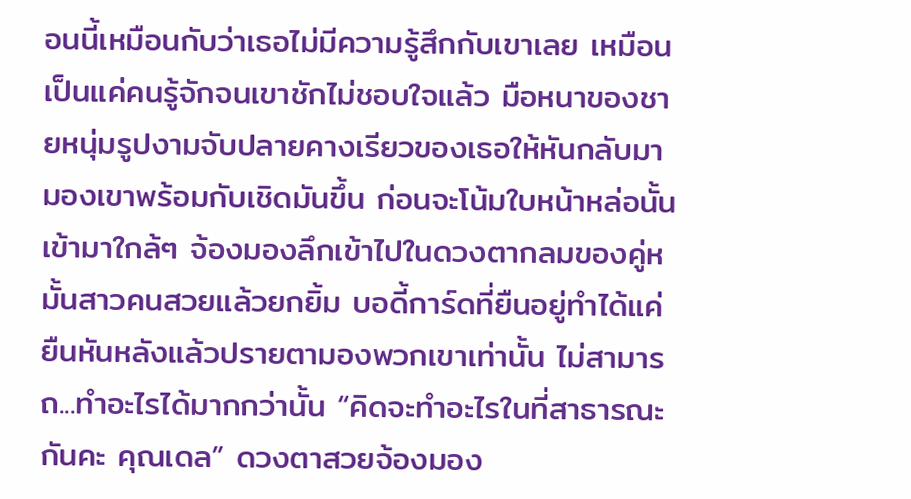อนนี้เหมือนกับว่าเธอไม่มีความรู้สึกกับเขาเลย เหมือนเป็นแค่คนรู้จักจนเขาชักไม่ชอบใจแล้ว มือหนาของชายหนุ่มรูปงามจับปลายคางเรียวของเธอให้หันกลับมามองเขาพร้อมกับเชิดมันขึ้น ก่อนจะโน้มใบหน้าหล่อนั้นเข้ามาใกล้ๆ จ้องมองลึกเข้าไปในดวงตากลมของคู่หมั้นสาวคนสวยแล้วยกยิ้ม บอดี้การ์ดที่ยืนอยู่ทำได้แค่ยืนหันหลังแล้วปรายตามองพวกเขาเท่านั้น ไม่สามารถ...ทำอะไรได้มากกว่านั้น “คิดจะทำอะไรในที่สาธารณะกันคะ คุณเดล” ดวงตาสวยจ้องมอง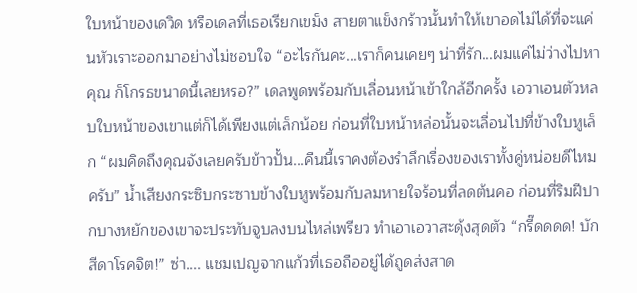ใบหน้าของเดวิด หรือเดลที่เธอเรียกเขม็ง สายตาแข็งกร้าวนั้นทำให้เขาอดไม่ได้ที่จะแค่นหัวเราะออกมาอย่างไม่ชอบใจ “อะไรกันคะ...เราก็คนเคยๆ น่าที่รัก...ผมแค่ไม่ว่างไปหาคุณ ก็โกรธขนาดนี้เลยหรอ?” เดลพูดพร้อมกับเลื่อนหน้าเข้าใกล้อีกครั้ง เอวาเอนตัวหลบใบหน้าของเขาแต่ก็ได้เพียงแต่เล็กน้อย ก่อนที่ใบหน้าหล่อนั้นจะเลื่อนไปที่ข้างใบหูเล็ก “ผมคิดถึงคุณจังเลยครับข้าวปั้น...คืนนี้เราคงต้องรำลึกเรื่องของเราทั้งคู่หน่อยดีไหมครับ” น้ำเสียงกระซิบกระซาบข้างใบหูพร้อมกับลมหายใจร้อนที่ลดต้นคอ ก่อนที่ริมฝีปากบางหยักของเขาจะประทับจูบลงบนไหล่เพรียว ทำเอาเอวาสะดุ้งสุดตัว “กรี๊ดดดด! บักสีดาโรคจิต!” ซ่า.... แชมเปญจากแก้วที่เธอถืออยู่ได้ถูดส่งสาด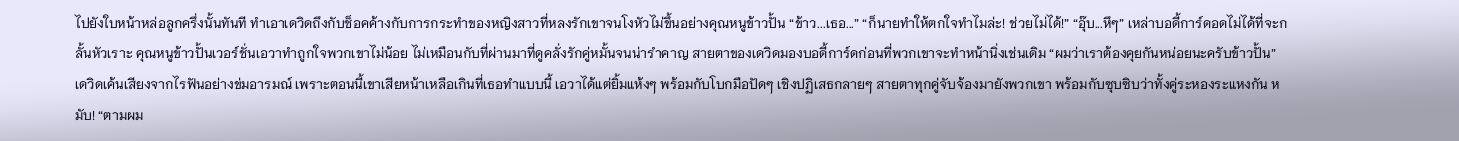ไปยังใบหน้าหล่อลูกครึ่งนั้นทันที ทำเอาเดวิดถึงกับช็อคค้างกับการกระทำของหญิงสาวที่หลงรักเขาจนโงหัวไม่ขึ้นอย่างคุณหนูข้าวปั้น “ข้าว...เธอ...” “ก็นายทำให้ตกใจทำไมล่ะ! ช่วยไม่ได้!” “อุ๊บ...หึๆ” เหล่าบอดี้การ์ดอดไม่ได้ที่จะกลั้นหัวเราะ คุณหนูข้าวปั้นเวอร์ชั่นเอวาทำถูกใจพวกเขาไม่น้อย ไม่เหมือนกับที่ผ่านมาที่ดูคลั่งรักคู่หมั้นจนน่ารำคาญ สายตาของเดวิดมองบอดี้การ์ดก่อนที่พวกเขาจะทำหน้านิ่งเช่นเดิม “ผมว่าเราต้องคุยกันหน่อยนะครับข้าวปั้น” เดวิดเค้นเสียงจากไรฟันอย่างข่มอารมณ์ เพราะตอนนี้เขาเสียหน้าเหลือเกินที่เธอทำแบบนี้ เอวาได้แต่ยิ้มแห้งๆ พร้อมกับโบกมือปัดๆ เชิงปฏิเสธกลายๆ สายตาทุกคู่จับจ้องมายังพวกเขา พร้อมกับซุบซิบว่าทั้งคู่ระหองระแหงกัน หมับ! “ตามผม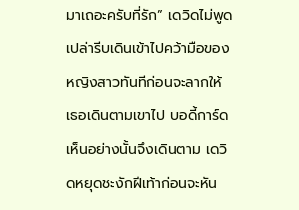มาเถอะครับที่รัก” เดวิดไม่พูดเปล่ารีบเดินเข้าไปคว้ามือของหญิงสาวทันทีก่อนจะลากให้เธอเดินตามเขาไป บอดี้การ์ดเห็นอย่างนั้นจึงเดินตาม เดวิดหยุดชะงักฝีเท้าก่อนจะหัน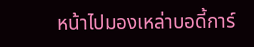หน้าไปมองเหล่าบอดี้การ์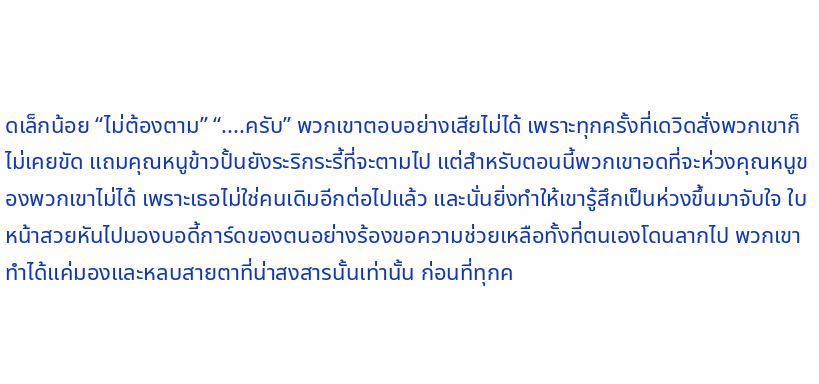ดเล็กน้อย “ไม่ต้องตาม” “....ครับ” พวกเขาตอบอย่างเสียไม่ได้ เพราะทุกครั้งที่เดวิดสั่งพวกเขาก็ไม่เคยขัด แถมคุณหนูข้าวปั้นยังระริกระรี้ที่จะตามไป แต่สำหรับตอนนี้พวกเขาอดที่จะห่วงคุณหนูของพวกเขาไม่ได้ เพราะเธอไม่ใช่คนเดิมอีกต่อไปแล้ว และนั่นยิ่งทำให้เขารู้สึกเป็นห่วงขึ้นมาจับใจ ใบหน้าสวยหันไปมองบอดี้การ์ดของตนอย่างร้องขอความช่วยเหลือทั้งที่ตนเองโดนลากไป พวกเขาทำได้แค่มองและหลบสายตาที่น่าสงสารนั้นเท่านั้น ก่อนที่ทุกค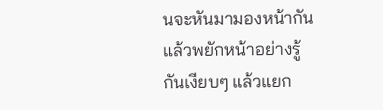นจะหันมามองหน้ากันแล้วพยักหน้าอย่างรู้กันเงียบๆ แล้วแยก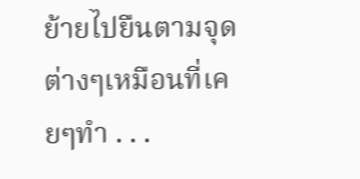ย้ายไปยืนตามจุดต่างๆเหมือนที่เคยๆทำ . . .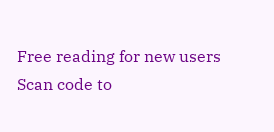Free reading for new users
Scan code to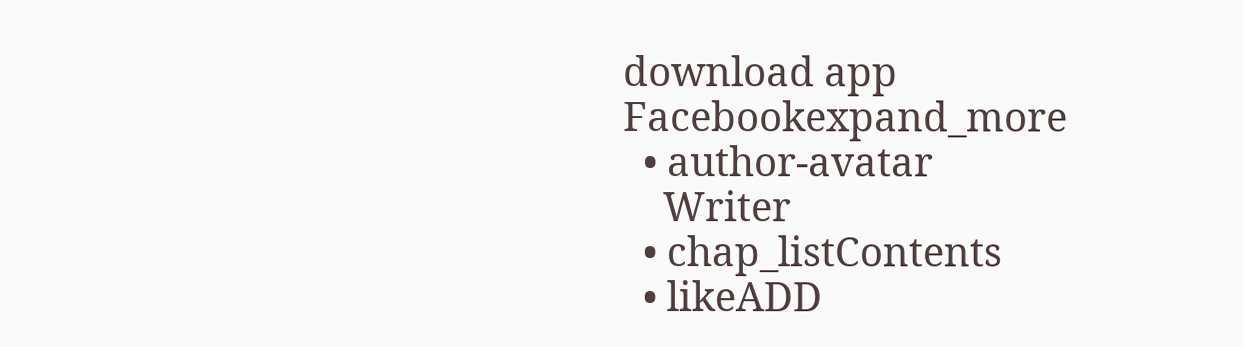download app
Facebookexpand_more
  • author-avatar
    Writer
  • chap_listContents
  • likeADD